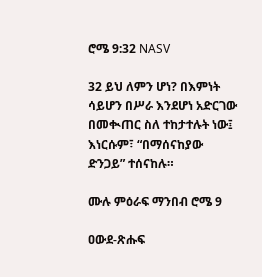ሮሜ 9:32 NASV

32 ይህ ለምን ሆነ? በእምነት ሳይሆን በሥራ እንደሆነ አድርገው በመቊጠር ስለ ተከታተሉት ነው፤ እነርሱም፣ “በማሰናከያው ድንጋይ” ተሰናከሉ።

ሙሉ ምዕራፍ ማንበብ ሮሜ 9

ዐውደ-ጽሑፍ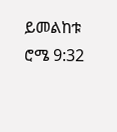ይመልከቱ ሮሜ 9:32